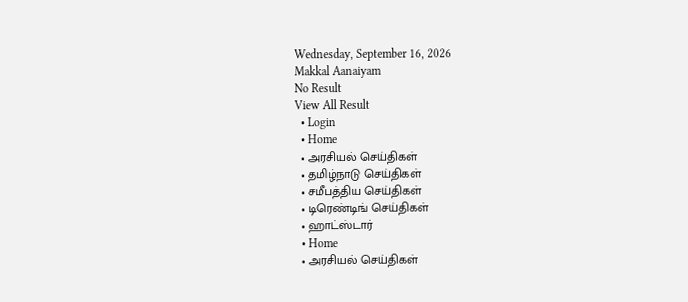Wednesday, September 16, 2026
Makkal Aanaiyam
No Result
View All Result
  • Login
  • Home
  • அரசியல் செய்திகள்
  • தமிழ்நாடு செய்திகள்
  • சமீபத்திய செய்திகள்
  • டிரெண்டிங் செய்திகள்
  • ஹாட்ஸ்டார்
  • Home
  • அரசியல் செய்திகள்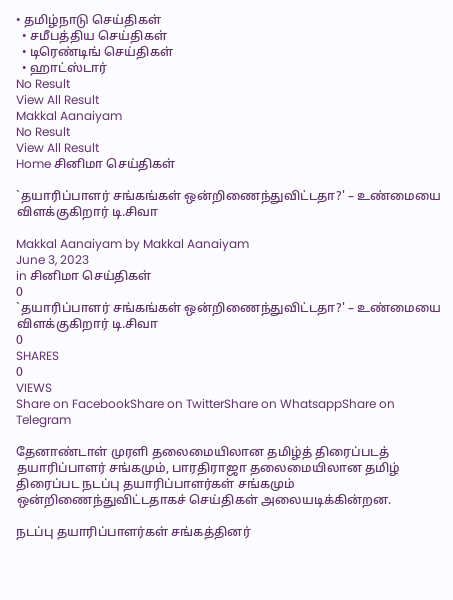• தமிழ்நாடு செய்திகள்
  • சமீபத்திய செய்திகள்
  • டிரெண்டிங் செய்திகள்
  • ஹாட்ஸ்டார்
No Result
View All Result
Makkal Aanaiyam
No Result
View All Result
Home சினிமா செய்திகள்

`தயாரிப்பாளர் சங்கங்கள் ஒன்றிணைந்துவிட்டதா?' – உண்மையை விளக்குகிறார் டி.சிவா

Makkal Aanaiyam by Makkal Aanaiyam
June 3, 2023
in சினிமா செய்திகள்
0
`தயாரிப்பாளர் சங்கங்கள் ஒன்றிணைந்துவிட்டதா?' – உண்மையை விளக்குகிறார் டி.சிவா
0
SHARES
0
VIEWS
Share on FacebookShare on TwitterShare on WhatsappShare on Telegram

தேனாண்டாள் முரளி தலைமையிலான தமிழ்த் திரைப்படத் தயாரிப்பாளர் சங்கமும், பாரதிராஜா தலைமையிலான தமிழ் திரைப்பட நடப்பு தயாரிப்பாளர்கள் சங்கமும் ஒன்றிணைந்துவிட்டதாகச் செய்திகள் அலையடிக்கின்றன.

நடப்பு தயாரிப்பாளர்கள் சங்கத்தினர்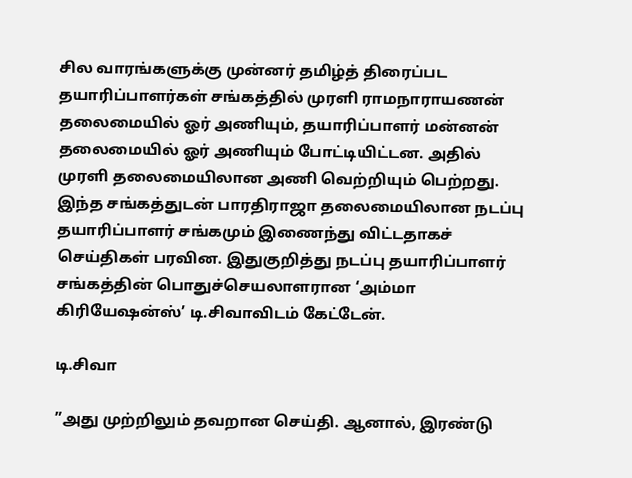சில வாரங்களுக்கு முன்னர் தமிழ்த் திரைப்பட தயாரிப்பாளர்கள் சங்கத்தில் முரளி ராமநாராயணன் தலைமையில் ஓர் அணியும், தயாரிப்பாளர் மன்னன் தலைமையில் ஓர் அணியும் போட்டியிட்டன. அதில் முரளி தலைமையிலான அணி வெற்றியும் பெற்றது. இந்த சங்கத்துடன் பாரதிராஜா தலைமையிலான நடப்பு தயாரிப்பாளர் சங்கமும் இணைந்து விட்டதாகச் செய்திகள் பரவின. இதுகுறித்து நடப்பு தயாரிப்பாளர் சங்கத்தின் பொதுச்செயலாளரான ‘அம்மா கிரியேஷன்ஸ்’ டி.சிவாவிடம் கேட்டேன்.

டி.சிவா

”அது முற்றிலும் தவறான செய்தி. ஆனால், இரண்டு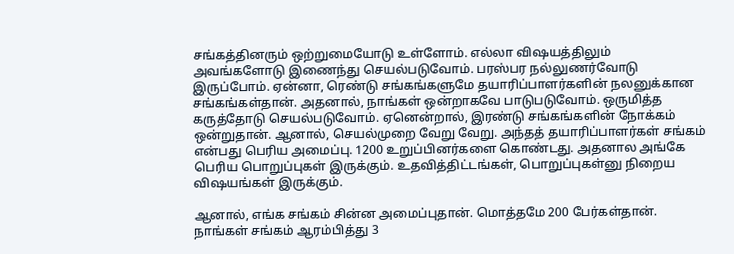சங்கத்தினரும் ஒற்றுமையோடு உள்ளோம். எல்லா விஷயத்திலும் அவங்களோடு இணைந்து செயல்படுவோம். பரஸ்பர நல்லுணர்வோடு இருப்போம். ஏன்னா, ரெண்டு சங்கங்களுமே தயாரிப்பாளர்களின் நலனுக்கான சங்கங்கள்தான். அதனால், நாங்கள் ஒன்றாகவே பாடுபடுவோம். ஒருமித்த கருத்தோடு செயல்படுவோம். ஏனென்றால், இரண்டு சங்கங்களின் நோக்கம் ஒன்றுதான். ஆனால், செயல்முறை வேறு வேறு. அந்தத் தயாரிப்பாளர்கள் சங்கம் என்பது பெரிய அமைப்பு. 1200 உறுப்பினர்களை கொண்டது. அதனால அங்கே பெரிய பொறுப்புகள் இருக்கும். உதவித்திட்டங்கள், பொறுப்புகள்னு நிறைய விஷயங்கள் இருக்கும்.

ஆனால், எங்க சங்கம் சின்ன அமைப்புதான். மொத்தமே 200 பேர்கள்தான். நாங்கள் சங்கம் ஆரம்பித்து 3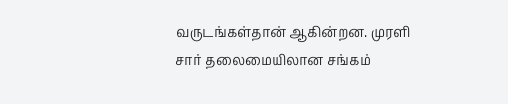வருடங்கள்தான் ஆகின்றன. முரளி சார் தலைமையிலான சங்கம்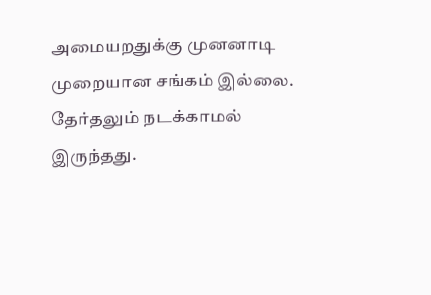அமையறதுக்கு முனனாடி முறையான சங்கம் இல்லை. தேர்தலும் நடக்காமல் இருந்தது.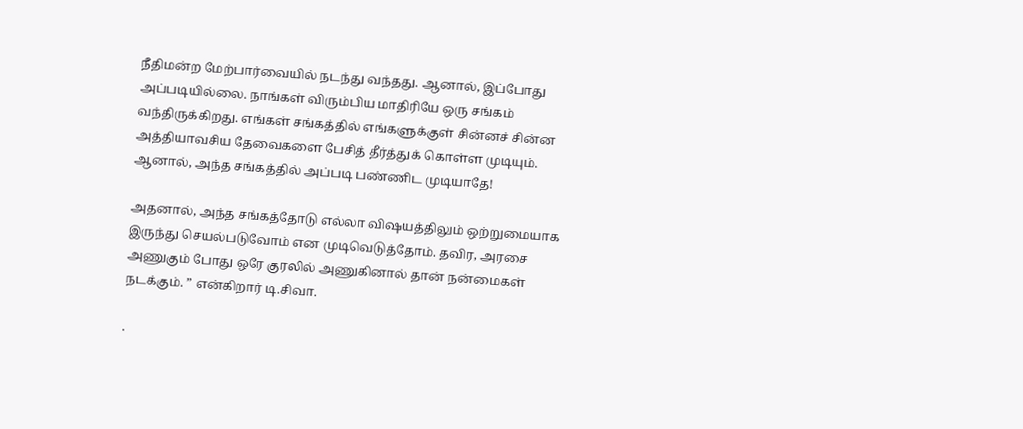நீதிமன்ற மேற்பார்வையில் நடந்து வந்தது. ஆனால், இப்போது அப்படியில்லை. நாங்கள் விரும்பிய மாதிரியே ஒரு சங்கம் வந்திருக்கிறது. எங்கள் சங்கத்தில் எங்களுக்குள் சின்னச் சின்ன அத்தியாவசிய தேவைகளை பேசித் தீர்த்துக் கொள்ள முடியும். ஆனால், அந்த சங்கத்தில் அப்படி பண்ணிட முடியாதே!

அதனால், அந்த சங்கத்தோடு எல்லா விஷயத்திலும் ஒற்றுமையாக இருந்து செயல்படுவோம் என முடிவெடுத்தோம். தவிர, அரசை அணுகும் போது ஒரே குரலில் அணுகினால் தான் நன்மைகள் நடக்கும். ” என்கிறார் டி.சிவா.

.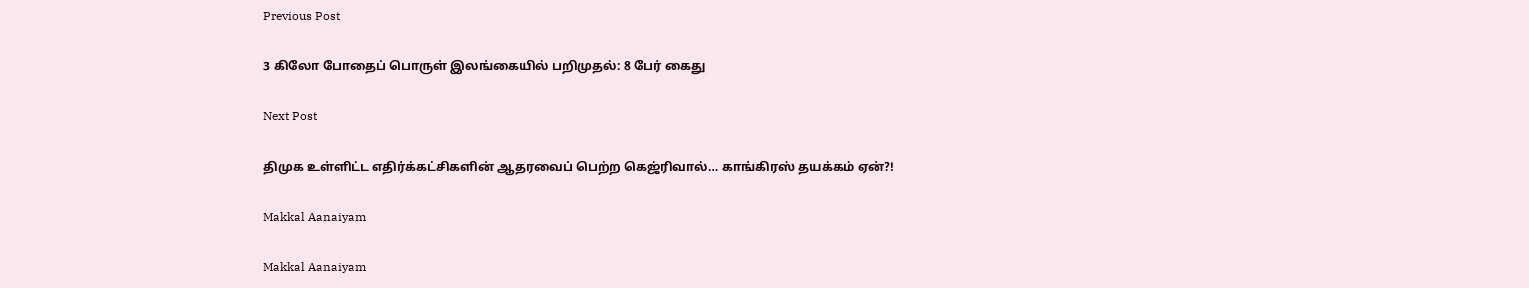Previous Post

3 கிலோ போதைப் பொருள் இலங்கையில் பறிமுதல்: 8 பேர் கைது

Next Post

திமுக உள்ளிட்ட எதிர்க்கட்சிகளின் ஆதரவைப் பெற்ற கெஜ்ரிவால்… காங்கிரஸ் தயக்கம் ஏன்?!

Makkal Aanaiyam

Makkal Aanaiyam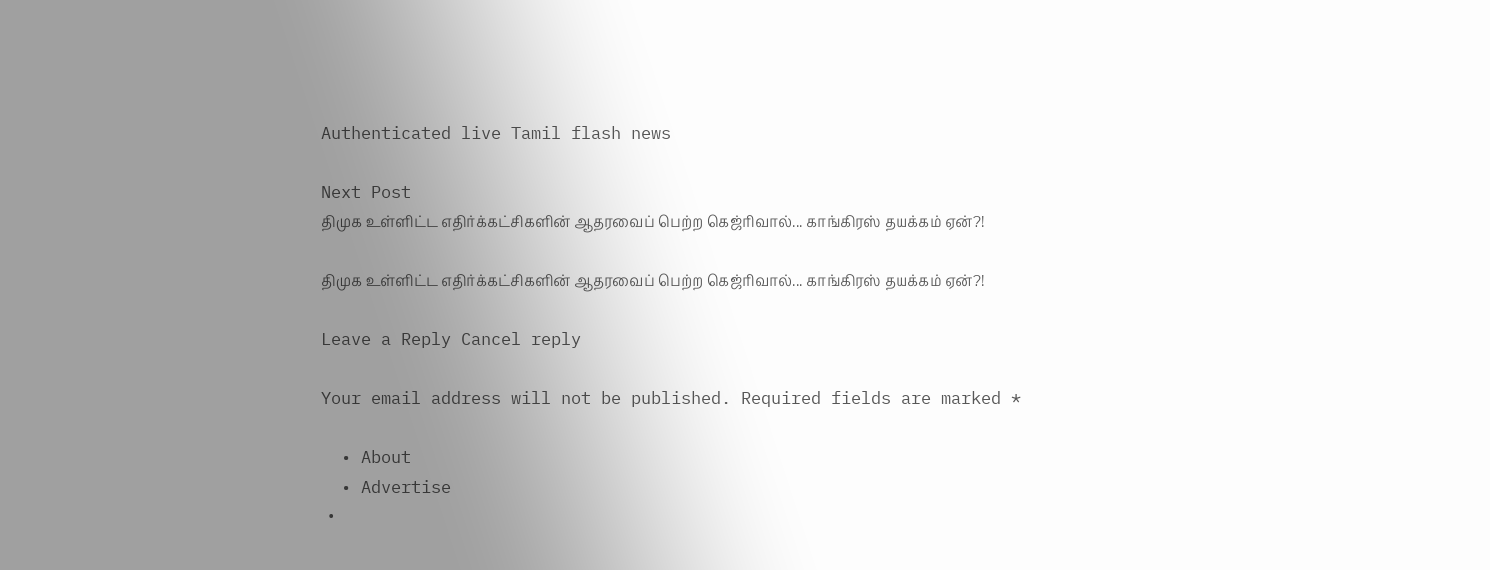Authenticated live Tamil flash news

Next Post
திமுக உள்ளிட்ட எதிர்க்கட்சிகளின் ஆதரவைப் பெற்ற கெஜ்ரிவால்... காங்கிரஸ் தயக்கம் ஏன்?!

திமுக உள்ளிட்ட எதிர்க்கட்சிகளின் ஆதரவைப் பெற்ற கெஜ்ரிவால்... காங்கிரஸ் தயக்கம் ஏன்?!

Leave a Reply Cancel reply

Your email address will not be published. Required fields are marked *

  • About
  • Advertise
  •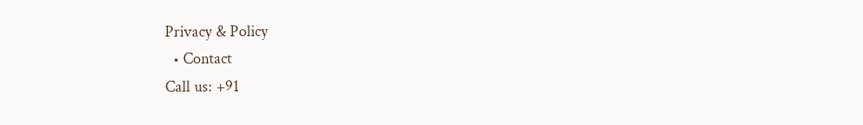Privacy & Policy
  • Contact
Call us: +91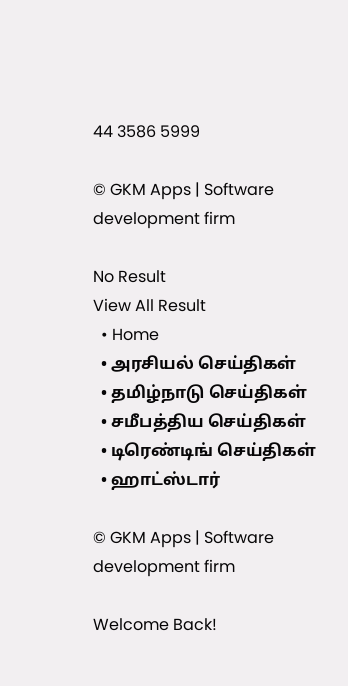44 3586 5999

© GKM Apps | Software development firm

No Result
View All Result
  • Home
  • அரசியல் செய்திகள்
  • தமிழ்நாடு செய்திகள்
  • சமீபத்திய செய்திகள்
  • டிரெண்டிங் செய்திகள்
  • ஹாட்ஸ்டார்

© GKM Apps | Software development firm

Welcome Back!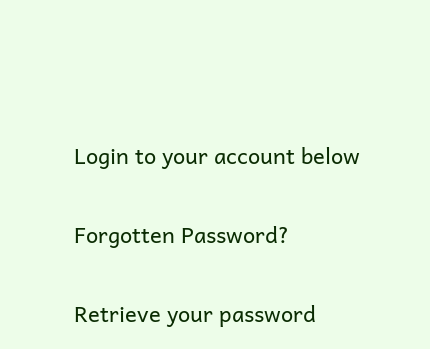Login to your account below

Forgotten Password?

Retrieve your password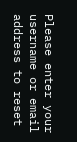Please enter your username or email address to reset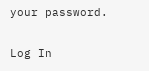your password.

Log In